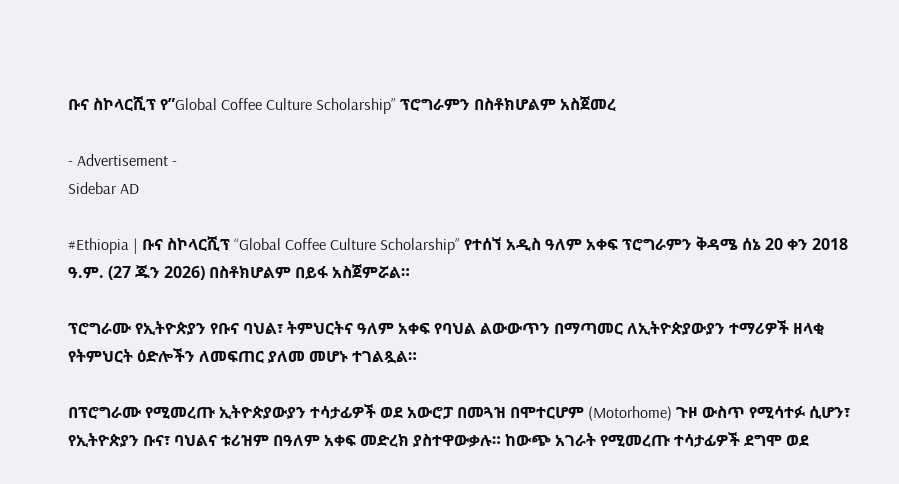ቡና ስኮላርሺፕ የ”Global Coffee Culture Scholarship” ፕሮግራምን በስቶክሆልም አስጀመረ

- Advertisement -
Sidebar AD

#Ethiopia | ቡና ስኮላርሺፕ “Global Coffee Culture Scholarship” የተሰኘ አዲስ ዓለም አቀፍ ፕሮግራምን ቅዳሜ ሰኔ 20 ቀን 2018 ዓ.ም. (27 ጁን 2026) በስቶክሆልም በይፋ አስጀምሯል።

ፕሮግራሙ የኢትዮጵያን የቡና ባህል፣ ትምህርትና ዓለም አቀፍ የባህል ልውውጥን በማጣመር ለኢትዮጵያውያን ተማሪዎች ዘላቂ የትምህርት ዕድሎችን ለመፍጠር ያለመ መሆኑ ተገልጿል።

በፕሮግራሙ የሚመረጡ ኢትዮጵያውያን ተሳታፊዎች ወደ አውሮፓ በመጓዝ በሞተርሆም (Motorhome) ጉዞ ውስጥ የሚሳተፉ ሲሆን፣ የኢትዮጵያን ቡና፣ ባህልና ቱሪዝም በዓለም አቀፍ መድረክ ያስተዋውቃሉ። ከውጭ አገራት የሚመረጡ ተሳታፊዎች ደግሞ ወደ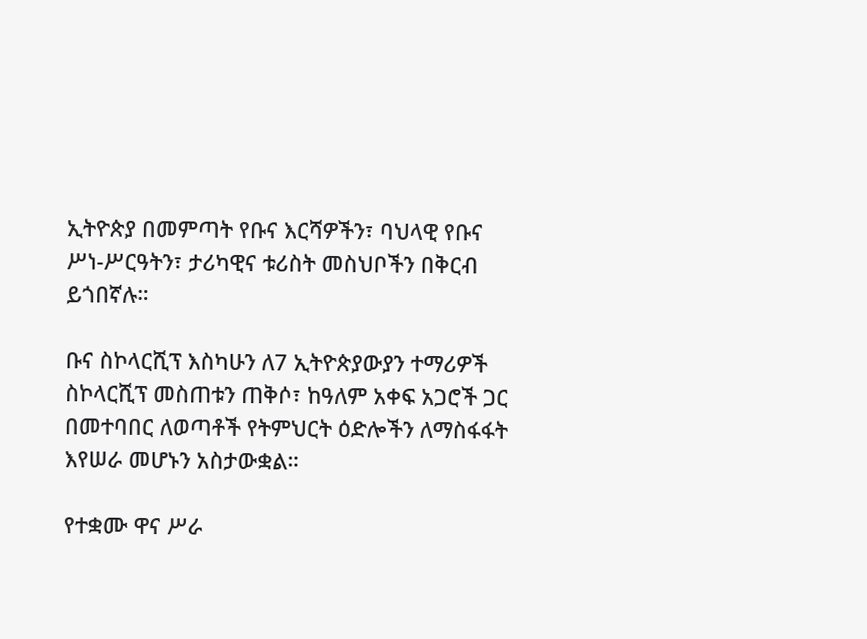ኢትዮጵያ በመምጣት የቡና እርሻዎችን፣ ባህላዊ የቡና ሥነ-ሥርዓትን፣ ታሪካዊና ቱሪስት መስህቦችን በቅርብ ይጎበኛሉ።

ቡና ስኮላርሺፕ እስካሁን ለ7 ኢትዮጵያውያን ተማሪዎች ስኮላርሺፕ መስጠቱን ጠቅሶ፣ ከዓለም አቀፍ አጋሮች ጋር በመተባበር ለወጣቶች የትምህርት ዕድሎችን ለማስፋፋት እየሠራ መሆኑን አስታውቋል።

የተቋሙ ዋና ሥራ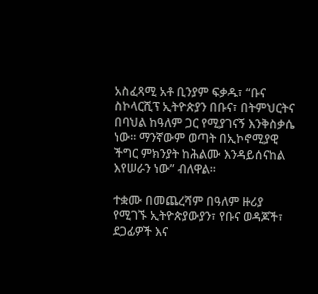አስፈጻሚ አቶ ቢንያም ፍቃዱ፣ “ቡና ስኮላርሺፕ ኢትዮጵያን በቡና፣ በትምህርትና በባህል ከዓለም ጋር የሚያገናኝ እንቅስቃሴ ነው። ማንኛውም ወጣት በኢኮኖሚያዊ ችግር ምክንያት ከሕልሙ እንዳይሰናከል እየሠራን ነው” ብለዋል።

ተቋሙ በመጨረሻም በዓለም ዙሪያ የሚገኙ ኢትዮጵያውያን፣ የቡና ወዳጆች፣ ደጋፊዎች እና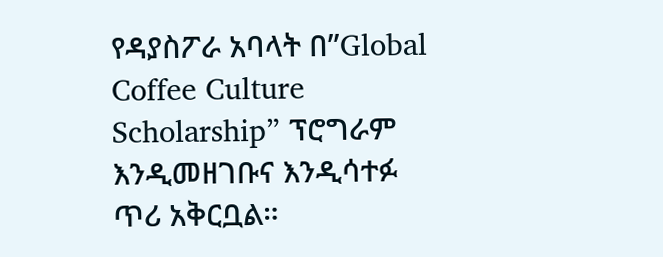የዳያስፖራ አባላት በ”Global Coffee Culture Scholarship” ፕሮግራም እንዲመዘገቡና እንዲሳተፉ ጥሪ አቅርቧል።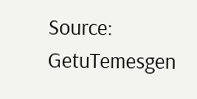Source: GetuTemesgen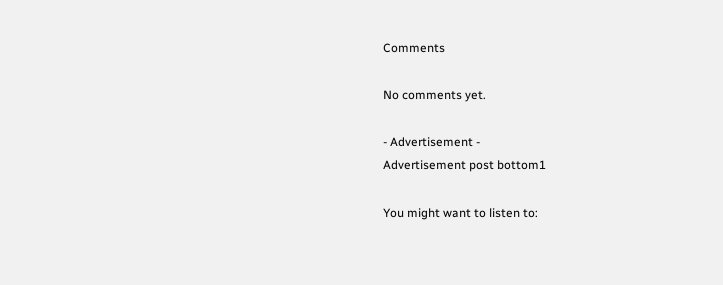Comments

No comments yet.

- Advertisement -
Advertisement post bottom1

You might want to listen to: